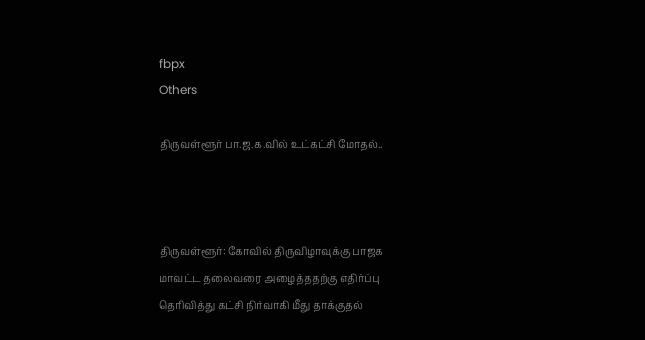fbpx
Others

திருவள்ளூர் பா.ஜ.க.வில் உட்கட்சி மோதல்..



திருவள்ளூர்: கோவில் திருவிழாவுக்கு பாஜக மாவட்ட தலைவரை அழைத்ததற்கு எதிர்ப்பு தெரிவித்து கட்சி நிர்வாகி மீது தாக்குதல்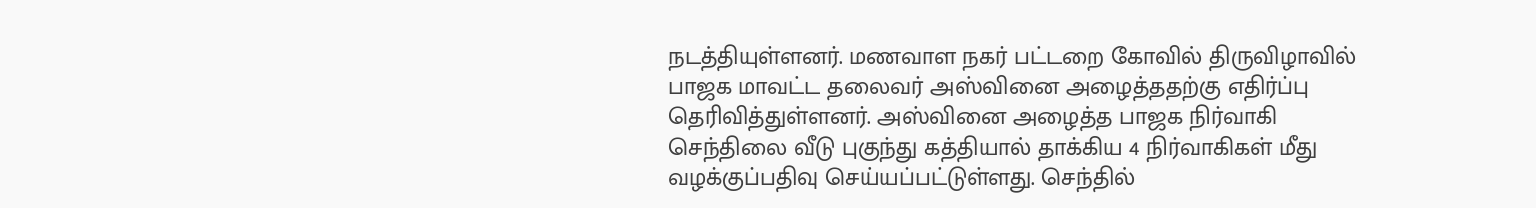நடத்தியுள்ளனர். மணவாள நகர் பட்டறை கோவில் திருவிழாவில் பாஜக மாவட்ட தலைவர் அஸ்வினை அழைத்ததற்கு எதிர்ப்பு தெரிவித்துள்ளனர். அஸ்வினை அழைத்த பாஜக நிர்வாகி செந்திலை வீடு புகுந்து கத்தியால் தாக்கிய 4 நிர்வாகிகள் மீது வழக்குப்பதிவு செய்யப்பட்டுள்ளது. செந்தில்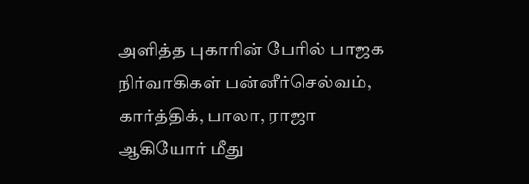அளித்த புகாரின் பேரில் பாஜக நிர்வாகிகள் பன்னீர்செல்வம், கார்த்திக், பாலா, ராஜா ஆகியோர் மீது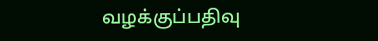வழக்குப்பதிவு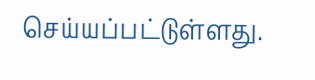செய்யப்பட்டுள்ளது.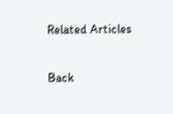Related Articles

Back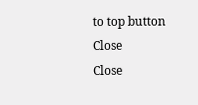to top button
Close
Close